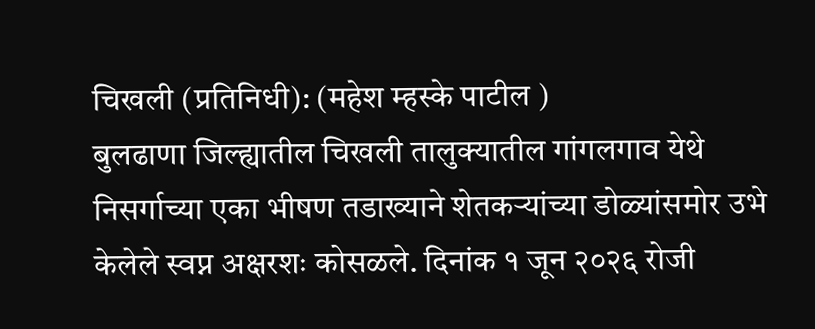चिखली (प्रतिनिधी): (महेश म्हस्के पाटील )
बुलढाणा जिल्ह्यातील चिखली तालुक्यातील गांगलगाव येथे निसर्गाच्या एका भीषण तडाख्याने शेतकऱ्यांच्या डोळ्यांसमोर उभे केलेले स्वप्न अक्षरशः कोसळले. दिनांक १ जून २०२६ रोजी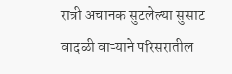रात्री अचानक सुटलेल्या सुसाट वादळी वाऱ्याने परिसरातील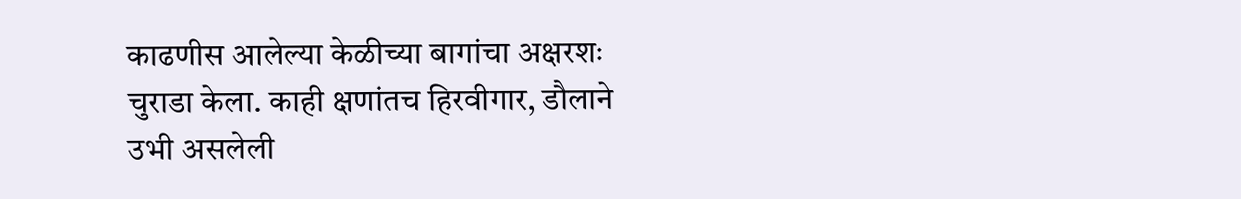काढणीस आलेल्या केळीच्या बागांचा अक्षरशः चुराडा केला. काही क्षणांतच हिरवीगार, डौलाने उभी असलेली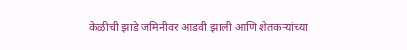केळीची झाडे जमिनीवर आडवी झाली आणि शेतकऱ्यांच्या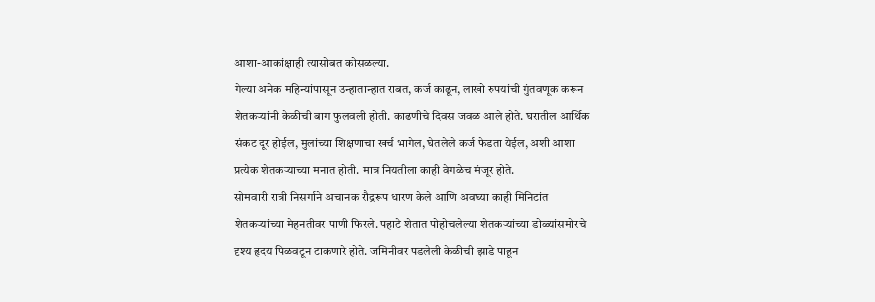आशा-आकांक्षाही त्यासोबत कोसळल्या.
गेल्या अनेक महिन्यांपासून उन्हातान्हात राबत, कर्ज काढून, लाखो रुपयांची गुंतवणूक करून शेतकऱ्यांनी केळीची बाग फुलवली होती. काढणीचे दिवस जवळ आले होते. घरातील आर्थिक संकट दूर होईल, मुलांच्या शिक्षणाचा खर्च भागेल, घेतलेले कर्ज फेडता येईल, अशी आशा प्रत्येक शेतकऱ्याच्या मनात होती. मात्र नियतीला काही वेगळेच मंजूर होते.
सोमवारी रात्री निसर्गाने अचानक रौद्ररूप धारण केले आणि अवघ्या काही मिनिटांत शेतकऱ्यांच्या मेहनतीवर पाणी फिरले. पहाटे शेतात पोहोचलेल्या शेतकऱ्यांच्या डोळ्यांसमोरचे दृश्य हृदय पिळवटून टाकणारे होते. जमिनीवर पडलेली केळीची झाडे पाहून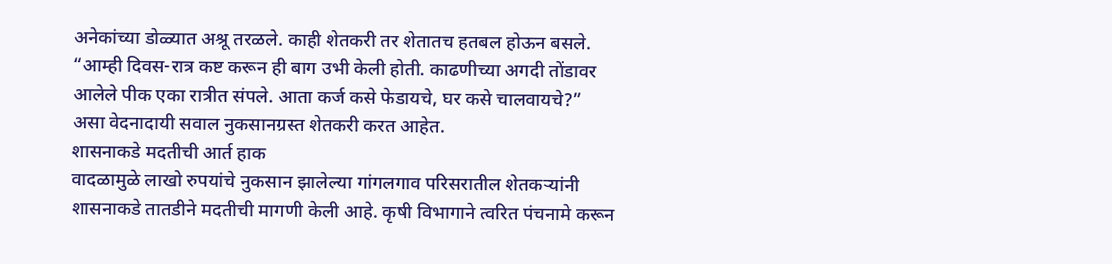अनेकांच्या डोळ्यात अश्रू तरळले. काही शेतकरी तर शेतातच हतबल होऊन बसले.
“आम्ही दिवस-रात्र कष्ट करून ही बाग उभी केली होती. काढणीच्या अगदी तोंडावर आलेले पीक एका रात्रीत संपले. आता कर्ज कसे फेडायचे, घर कसे चालवायचे?” असा वेदनादायी सवाल नुकसानग्रस्त शेतकरी करत आहेत.
शासनाकडे मदतीची आर्त हाक
वादळामुळे लाखो रुपयांचे नुकसान झालेल्या गांगलगाव परिसरातील शेतकऱ्यांनी शासनाकडे तातडीने मदतीची मागणी केली आहे. कृषी विभागाने त्वरित पंचनामे करून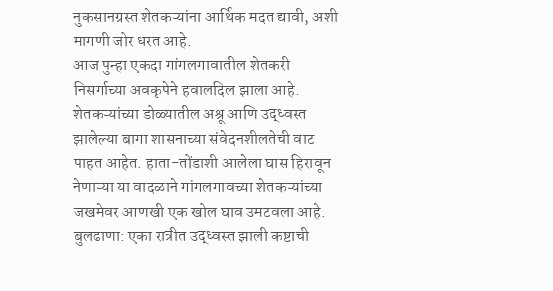नुकसानग्रस्त शेतकऱ्यांना आर्थिक मदत द्यावी, अशी मागणी जोर धरत आहे.
आज पुन्हा एकदा गांगलगावातील शेतकरी निसर्गाच्या अवकृपेने हवालदिल झाला आहे. शेतकऱ्यांच्या डोळ्यातील अश्रू आणि उद्ध्वस्त झालेल्या बागा शासनाच्या संवेदनशीलतेची वाट पाहत आहेत. हाता-तोंडाशी आलेला घास हिरावून नेणाऱ्या या वादळाने गांगलगावच्या शेतकऱ्यांच्या जखमेवर आणखी एक खोल घाव उमटवला आहे.
बुलढाणा: एका रात्रीत उद्ध्वस्त झाली कष्टाची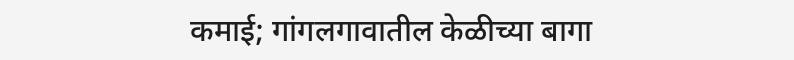कमाई; गांगलगावातील केळीच्या बागा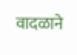वादळाने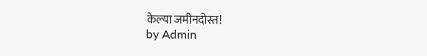केल्या जमीनदोस्त!
by Admin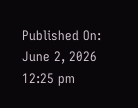Published On: June 2, 2026 12:25 pm